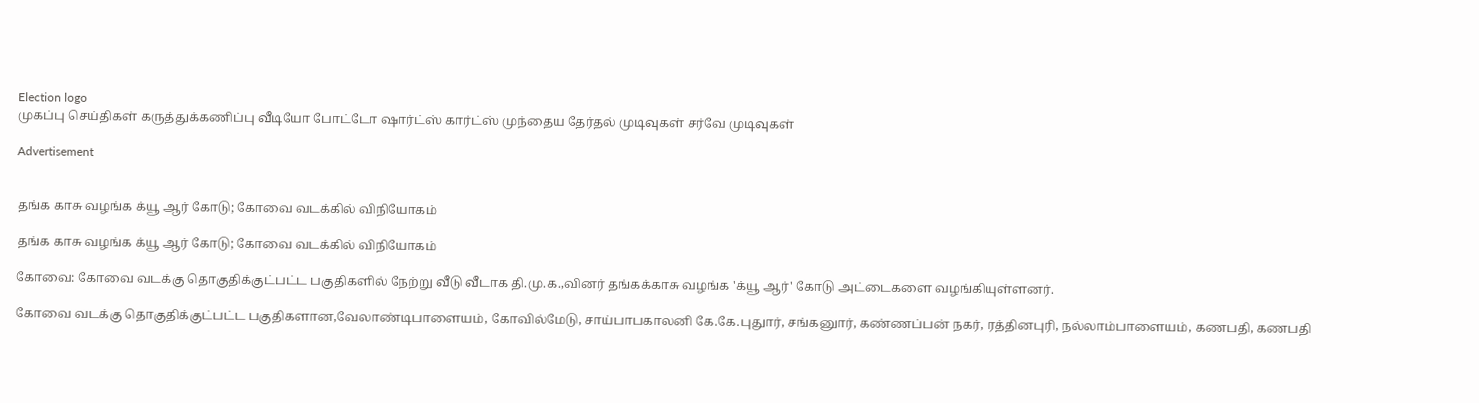Election logo
முகப்பு செய்திகள் கருத்துக்கணிப்பு வீடியோ போட்டோ ஷார்ட்ஸ் கார்ட்ஸ் முந்தைய தேர்தல் முடிவுகள் சர்வே முடிவுகள்

Advertisement


தங்க காசு வழங்க க்யூ ஆர் கோடு; கோவை வடக்கில் விநியோகம்

தங்க காசு வழங்க க்யூ ஆர் கோடு; கோவை வடக்கில் விநியோகம்

கோவை: கோவை வடக்கு தொகுதிக்குட்பட்ட பகுதிகளில் நேற்று வீடு வீடாக தி.மு.க.,வினர் தங்கக்காசு வழங்க 'க்யூ ஆர்' கோடு அட்டைகளை வழங்கியுள்ளனர்.

கோவை வடக்கு தொகுதிக்குட்பட்ட பகுதிகளான,வேலாண்டிபாளையம், கோவில்மேடு, சாய்பாபகாலனி கே.கே.புதுார், சங்கனுார், கண்ணப்பன் நகர், ரத்தினபுரி, நல்லாம்பாளையம், கணபதி, கணபதி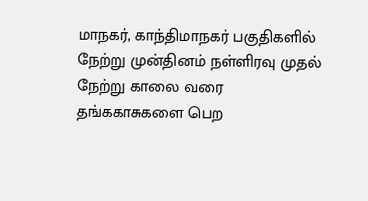மாநகர், காந்திமாநகர் பகுதிகளில் நேற்று முன்தினம் நள்ளிரவு முதல் நேற்று காலை வரை தங்ககாசுகளை பெற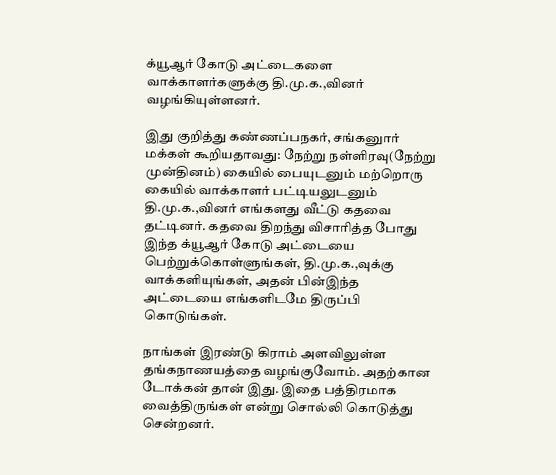க்யூஆர் கோடு அட்டைகளை வாக்காளர்களுக்கு தி.மு.க.,வினர் வழங்கியுள்ளனர்.

இது குறித்து கண்ணப்பநகர், சங்கனுார் மக்கள் கூறியதாவது: நேற்று நள்ளிரவு(நேற்று முன்தினம்) கையில் பையுடனும் மற்றொரு கையில் வாக்காளர் பட்டியலுடனும் தி.மு.க.,வினர் எங்களது வீட்டு கதவை தட்டினர். கதவை திறந்து விசாரித்த போது இந்த க்யூஆர் கோடு அட்டையை பெற்றுக்கொள்ளுங்கள், தி.மு.க.,வுக்கு வாக்களியுங்கள், அதன் பின்இந்த அட்டையை எங்களிடமே திருப்பி கொடுங்கள்.

நாங்கள் இரண்டு கிராம் அளவிலுள்ள தங்கநாணயத்தை வழங்குவோம். அதற்கான டோக்கன் தான் இது. இதை பத்திரமாக வைத்திருங்கள் என்று சொல்லி கொடுத்து சென்றனர்.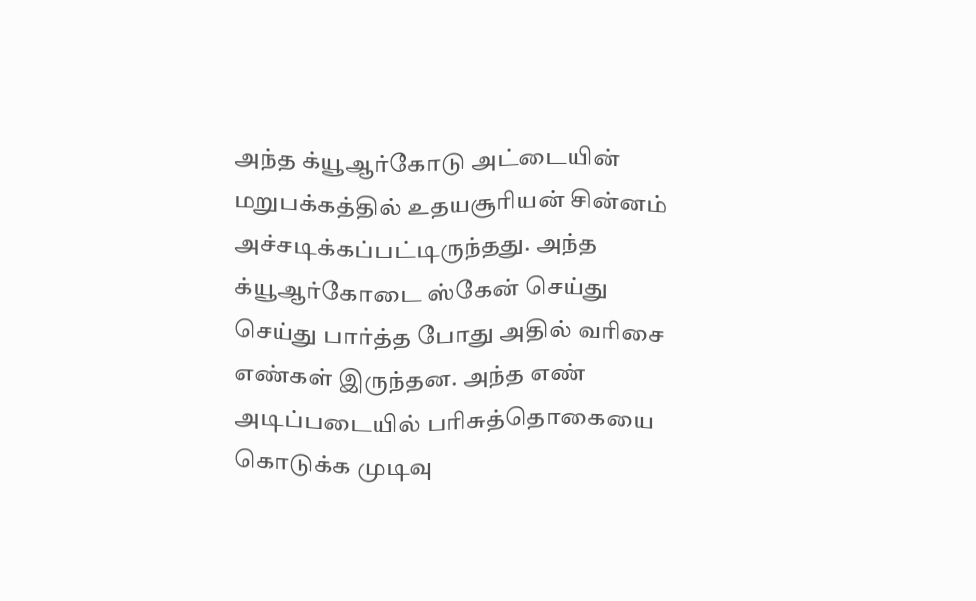அந்த க்யூஆர்கோடு அட்டையின் மறுபக்கத்தில் உதயசூரியன் சின்னம் அச்சடிக்கப்பட்டிருந்தது. அந்த க்யூஆர்கோடை ஸ்கேன் செய்து செய்து பார்த்த போது அதில் வரிசை எண்கள் இருந்தன. அந்த எண் அடிப்படையில் பரிசுத்தொகையை கொடுக்க முடிவு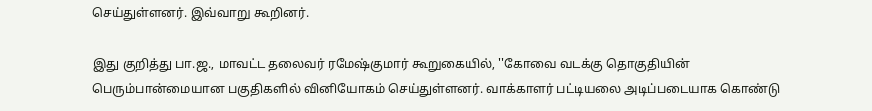செய்துள்ளனர். இவ்வாறு கூறினர்.

இது குறித்து பா.ஜ., மாவட்ட தலைவர் ரமேஷ்குமார் கூறுகையில், ''கோவை வடக்கு தொகுதியின் பெரும்பான்மையான பகுதிகளில் வினியோகம் செய்துள்ளனர். வாக்காளர் பட்டியலை அடிப்படையாக கொண்டு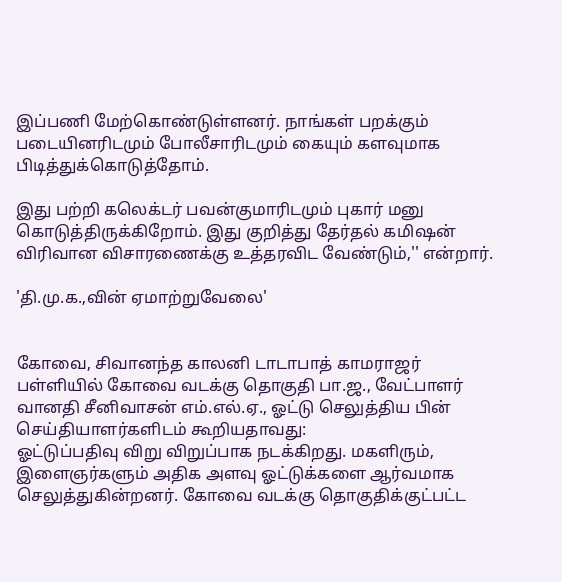இப்பணி மேற்கொண்டுள்ளனர். நாங்கள் பறக்கும் படையினரிடமும் போலீசாரிடமும் கையும் களவுமாக பிடித்துக்கொடுத்தோம்.

இது பற்றி கலெக்டர் பவன்குமாரிடமும் புகார் மனு கொடுத்திருக்கிறோம். இது குறித்து தேர்தல் கமிஷன் விரிவான விசாரணைக்கு உத்தரவிட வேண்டும்,'' என்றார்.

'தி.மு.க.,வின் ஏமாற்றுவேலை'


கோவை, சிவானந்த காலனி டாடாபாத் காமராஜர் பள்ளியில் கோவை வடக்கு தொகுதி பா.ஜ., வேட்பாளர் வானதி சீனிவாசன் எம்.எல்.ஏ., ஓட்டு செலுத்திய பின் செய்தியாளர்களிடம் கூறியதாவது:
ஓட்டுப்பதிவு விறு விறுப்பாக நடக்கிறது. மகளிரும், இளைஞர்களும் அதிக அளவு ஓட்டுக்களை ஆர்வமாக செலுத்துகின்றனர். கோவை வடக்கு தொகுதிக்குட்பட்ட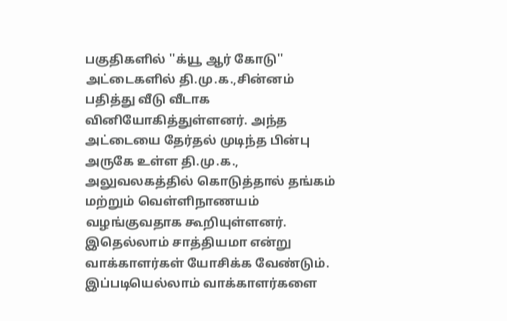பகுதிகளில் ''க்யூ ஆர் கோடு'' அட்டைகளில் தி.மு.க.,சின்னம் பதித்து வீடு வீடாக வினியோகித்துள்ளனர். அந்த அட்டையை தேர்தல் முடிந்த பின்பு அருகே உள்ள தி.மு.க., அலுவலகத்தில் கொடுத்தால் தங்கம் மற்றும் வெள்ளிநாணயம் வழங்குவதாக கூறியுள்ளனர்.
இதெல்லாம் சாத்தியமா என்று வாக்காளர்கள் யோசிக்க வேண்டும். இப்படியெல்லாம் வாக்காளர்களை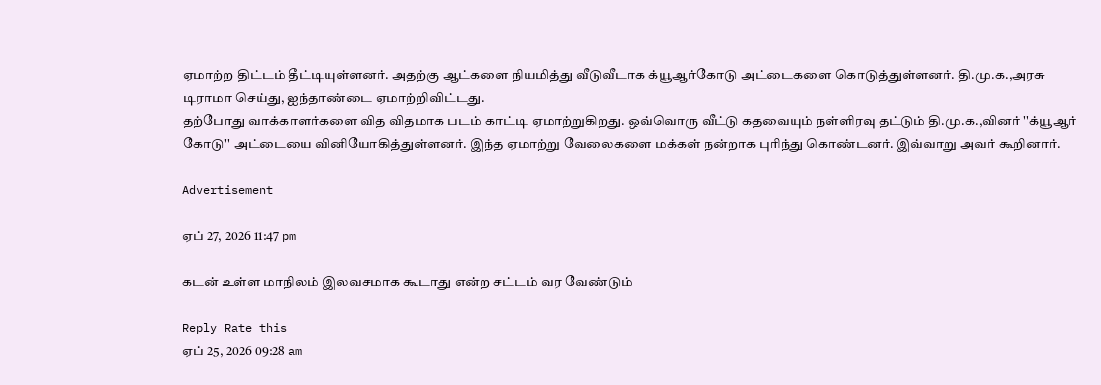ஏமாற்ற திட்டம் தீட்டியுள்ளனர். அதற்கு ஆட்களை நியமித்து வீடுவீடாக க்யூஆர்கோடு அட்டைகளை கொடுத்துள்ளனர். தி.மு.க.,அரசு டிராமா செய்து, ஐந்தாண்டை ஏமாற்றிவிட்டது.
தற்போது வாக்காளர்களை வித விதமாக படம் காட்டி ஏமாற்றுகிறது. ஒவ்வொரு வீட்டு கதவையும் நள்ளிரவு தட்டும் தி.மு.க.,வினர் ''க்யூஆர் கோடு'' அட்டையை வினியோகித்துள்ளனர். இந்த ஏமாற்று வேலைகளை மக்கள் நன்றாக புரிந்து கொண்டனர். இவ்வாறு அவர் கூறினார்.

Advertisement

ஏப் 27, 2026 11:47 pm

கடன் உள்ள மாநிலம் இலவசமாக கூடாது என்ற சட்டம் வர வேண்டும்

Reply Rate this
ஏப் 25, 2026 09:28 am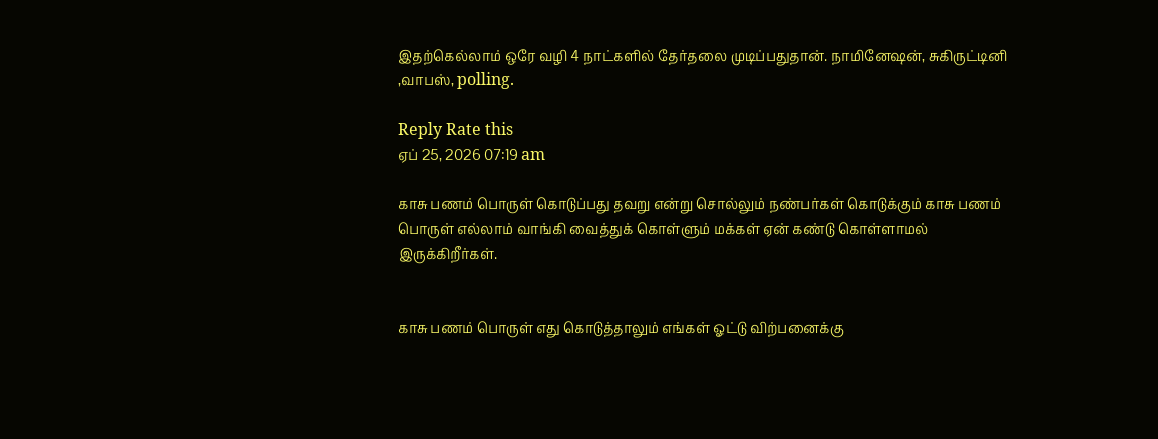இதற்கெல்லாம் ஒரே வழி 4 நாட்களில் தேர்தலை முடிப்பதுதான். நாமினேஷன், சுகிருட்டினி ,வாபஸ், polling.

Reply Rate this
ஏப் 25, 2026 07:19 am

காசு பணம் பொருள் கொடுப்பது தவறு என்று சொல்லும் நண்பர்கள் கொடுக்கும் காசு பணம் பொருள் எல்லாம் வாங்கி வைத்துக் கொள்ளும் மக்கள் ஏன் கண்டு கொள்ளாமல் இருக்கிறீர்கள்.


காசு பணம் பொருள் எது கொடுத்தாலும் எங்கள் ஓட்டு விற்பனைக்கு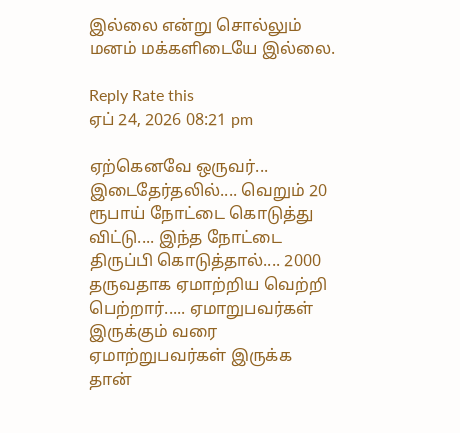இல்லை என்று சொல்லும் மனம் மக்களிடையே இல்லை.

Reply Rate this
ஏப் 24, 2026 08:21 pm

ஏற்கெனவே ஒருவர்... இடைதேர்தலில்.... வெறும் 20 ரூபாய் நோட்டை கொடுத்து விட்டு.... இந்த நோட்டை திருப்பி கொடுத்தால்.... 2000 தருவதாக ஏமாற்றிய வெற்றி பெற்றார்..... ஏமாறுபவர்கள் இருக்கும் வரை ஏமாற்றுபவர்கள் இருக்க தான்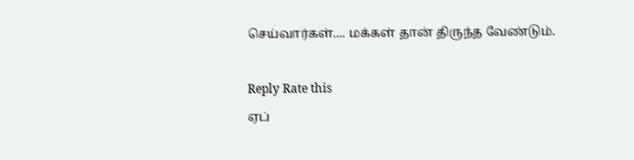செய்வார்கள்.... மக்கள் தான் திருந்த வேண்டும்.

Reply Rate this
ஏப்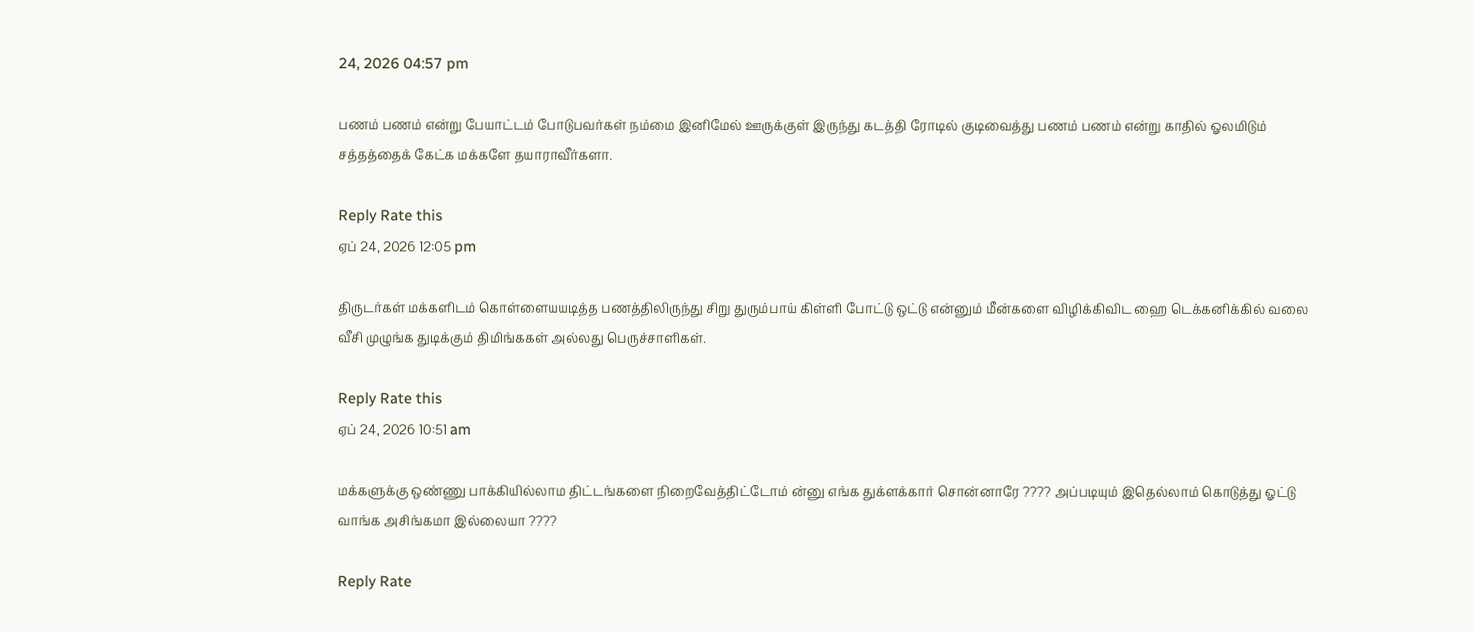24, 2026 04:57 pm

பணம் பணம் என்று பேயாட்டம் போடுபவர்கள் நம்மை இனிமேல் ஊருக்குள் இருந்து கடத்தி ரோடில் குடிவைத்து பணம் பணம் என்று காதில் ஓலமிடும் சத்தத்தைக் கேட்க மக்களே தயாராவீர்களா.

Reply Rate this
ஏப் 24, 2026 12:05 pm

திருடர்கள் மக்களிடம் கொள்ளையயடித்த பணத்திலிருந்து சிறு துரும்பாய் கிள்ளி போட்டு ஒட்டு என்னும் மீன்களை விழிக்கிவிட ஹை டெக்கனிக்கில் வலை வீசி முழுங்க துடிக்கும் திமிங்ககள் அல்லது பெருச்சாளிகள்.

Reply Rate this
ஏப் 24, 2026 10:51 am

மக்களுக்கு ஒண்ணு பாக்கியில்லாம திட்டங்களை நிறைவேத்திட்டோம் ன்னு எங்க துக்ளக்கார் சொன்னாரே ???? அப்படியும் இதெல்லாம் கொடுத்து ஓட்டு வாங்க அசிங்கமா இல்லையா ????

Reply Rate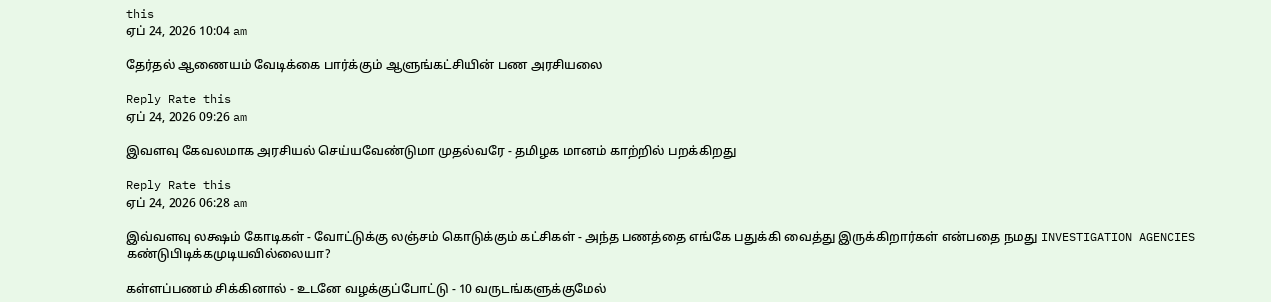this
ஏப் 24, 2026 10:04 am

தேர்தல் ஆணையம் வேடிக்கை பார்க்கும் ஆளுங்கட்சியின் பண அரசியலை

Reply Rate this
ஏப் 24, 2026 09:26 am

இவளவு கேவலமாக அரசியல் செய்யவேண்டுமா முதல்வரே - தமிழக மானம் காற்றில் பறக்கிறது

Reply Rate this
ஏப் 24, 2026 06:28 am

இவ்வளவு லக்ஷம் கோடிகள் - வோட்டுக்கு லஞ்சம் கொடுக்கும் கட்சிகள் - அந்த பணத்தை எங்கே பதுக்கி வைத்து இருக்கிறார்கள் என்பதை நமது INVESTIGATION AGENCIES கண்டுபிடிக்கமுடியவில்லையா?

கள்ளப்பணம் சிக்கினால் - உடனே வழக்குப்போட்டு - 10 வருடங்களுக்குமேல்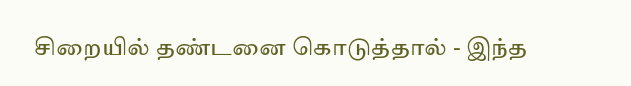சிறையில் தண்டனை கொடுத்தால் - இந்த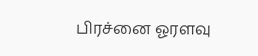பிரச்னை ஓரளவு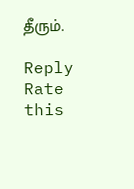தீரும்.

Reply Rate this